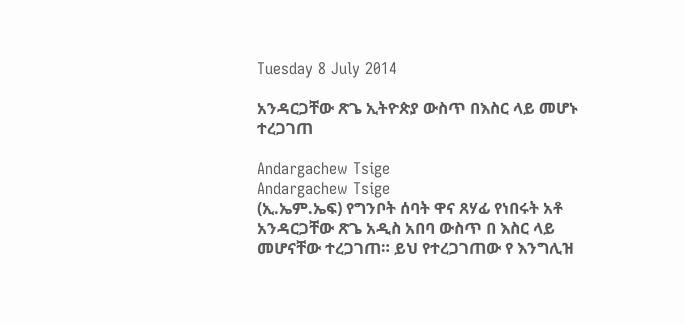Tuesday 8 July 2014

አንዳርጋቸው ጽጌ ኢትዮጵያ ውስጥ በእስር ላይ መሆኑ ተረጋገጠ

Andargachew Tsige
Andargachew Tsige
(ኢ.ኤም.ኤፍ) የግንቦት ሰባት ዋና ጸሃፊ የነበሩት አቶ አንዳርጋቸው ጽጌ አዲስ አበባ ውስጥ በ እስር ላይ መሆናቸው ተረጋገጠ። ይህ የተረጋገጠው የ እንግሊዝ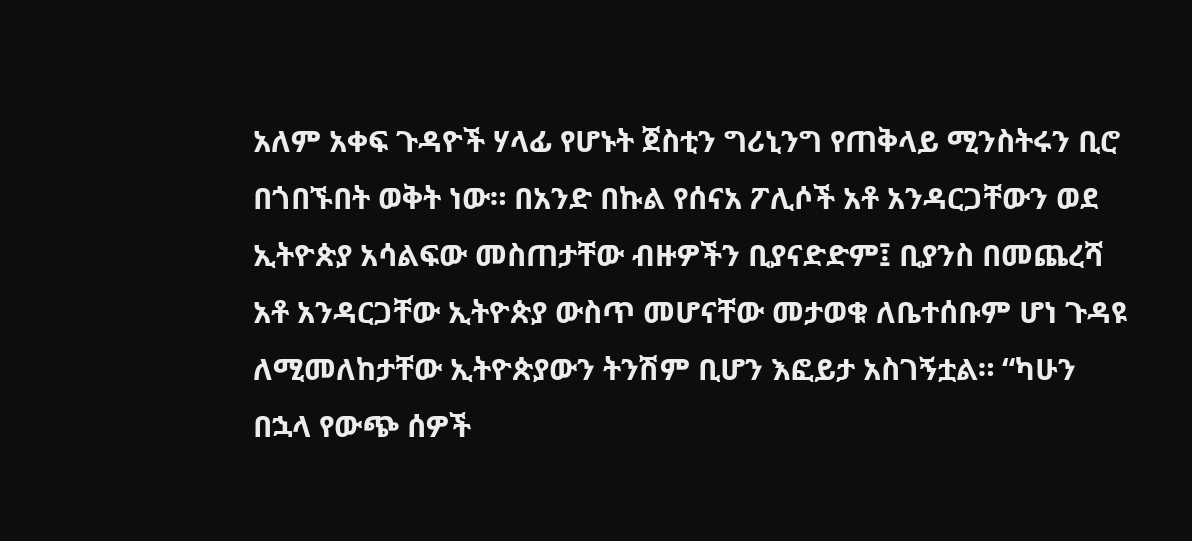አለም አቀፍ ጉዳዮች ሃላፊ የሆኑት ጀስቲን ግሪኒንግ የጠቅላይ ሚንስትሩን ቢሮ በጎበኙበት ወቅት ነው። በአንድ በኩል የሰናአ ፖሊሶች አቶ አንዳርጋቸውን ወደ ኢትዮጵያ አሳልፍው መስጠታቸው ብዙዎችን ቢያናድድም፤ ቢያንስ በመጨረሻ አቶ አንዳርጋቸው ኢትዮጵያ ውስጥ መሆናቸው መታወቁ ለቤተሰቡም ሆነ ጉዳዩ ለሚመለከታቸው ኢትዮጵያውን ትንሽም ቢሆን እፎይታ አስገኝቷል። “ካሁን በኋላ የውጭ ሰዎች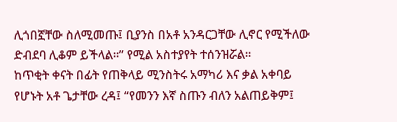ሊጎበኟቸው ስለሚመጡ፤ ቢያንስ በአቶ አንዳርጋቸው ሊኖር የሚችለው ድብደባ ሊቆም ይችላል።” የሚል አስተያየት ተሰንዝሯል።
ከጥቂት ቀናት በፊት የጠቅላይ ሚንስትሩ አማካሪ እና ቃል አቀባይ የሆኑት አቶ ጌታቸው ረዳ፤ “የመንን እኛ ስጡን ብለን አልጠይቅም፤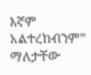እኛም አልተረከብንም” ማለታቸው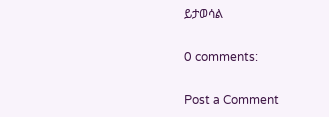ይታወሳል

0 comments:

Post a Comment